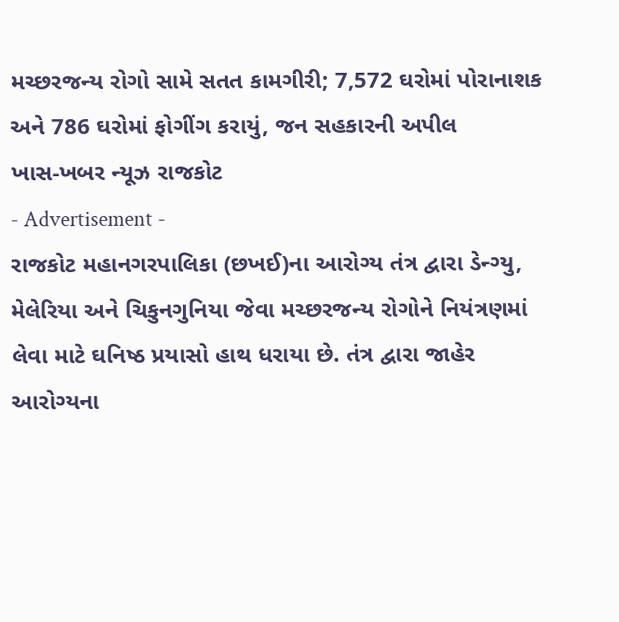મચ્છરજન્ય રોગો સામે સતત કામગીરી; 7,572 ઘરોમાં પોરાનાશક અને 786 ઘરોમાં ફોગીંગ કરાયું, જન સહકારની અપીલ
ખાસ-ખબર ન્યૂઝ રાજકોટ
- Advertisement -
રાજકોટ મહાનગરપાલિકા (છખઈ)ના આરોગ્ય તંત્ર દ્વારા ડેન્ગ્યુ, મેલેરિયા અને ચિકુનગુનિયા જેવા મચ્છરજન્ય રોગોને નિયંત્રણમાં લેવા માટે ઘનિષ્ઠ પ્રયાસો હાથ ધરાયા છે. તંત્ર દ્વારા જાહેર આરોગ્યના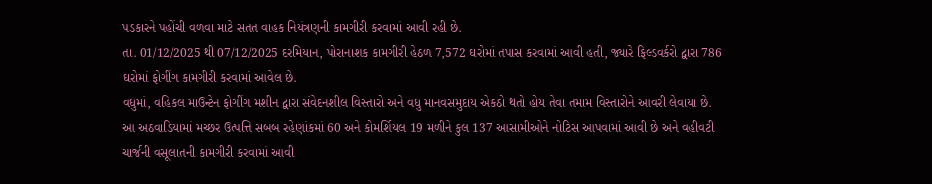પડકારને પહોંચી વળવા માટે સતત વાહક નિયંત્રણની કામગીરી કરવામાં આવી રહી છે.
તા. 01/12/2025 થી 07/12/2025 દરમિયાન, પોરાનાશક કામગીરી હેઠળ 7,572 ઘરોમાં તપાસ કરવામાં આવી હતી, જ્યારે ફિલ્ડવર્કરો દ્વારા 786 ઘરોમાં ફોગીંગ કામગીરી કરવામાં આવેલ છે.
વધુમાં, વહિકલ માઉન્ટેન ફોગીંગ મશીન દ્વારા સંવેદનશીલ વિસ્તારો અને વધુ માનવસમુદાય એકઠો થતો હોય તેવા તમામ વિસ્તારોને આવરી લેવાયા છે.
આ અઠવાડિયામાં મચ્છર ઉત્પત્તિ સબબ રહેણાંકમાં 60 અને કોમર્શિયલ 19 મળીને કુલ 137 આસામીઓને નોટિસ આપવામાં આવી છે અને વહીવટી ચાર્જની વસૂલાતની કામગીરી કરવામાં આવી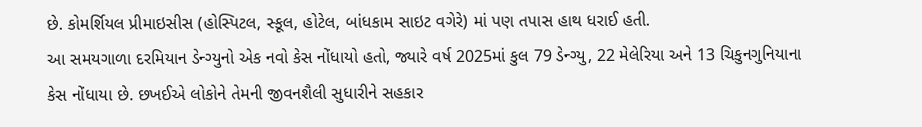છે. કોમર્શિયલ પ્રીમાઇસીસ (હોસ્પિટલ, સ્કૂલ, હોટેલ, બાંધકામ સાઇટ વગેરે) માં પણ તપાસ હાથ ધરાઈ હતી.
આ સમયગાળા દરમિયાન ડેન્ગ્યુનો એક નવો કેસ નોંધાયો હતો, જ્યારે વર્ષ 2025માં કુલ 79 ડેન્ગ્યુ, 22 મેલેરિયા અને 13 ચિકુનગુનિયાના કેસ નોંધાયા છે. છખઈએ લોકોને તેમની જીવનશૈલી સુધારીને સહકાર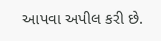આપવા અપીલ કરી છે.